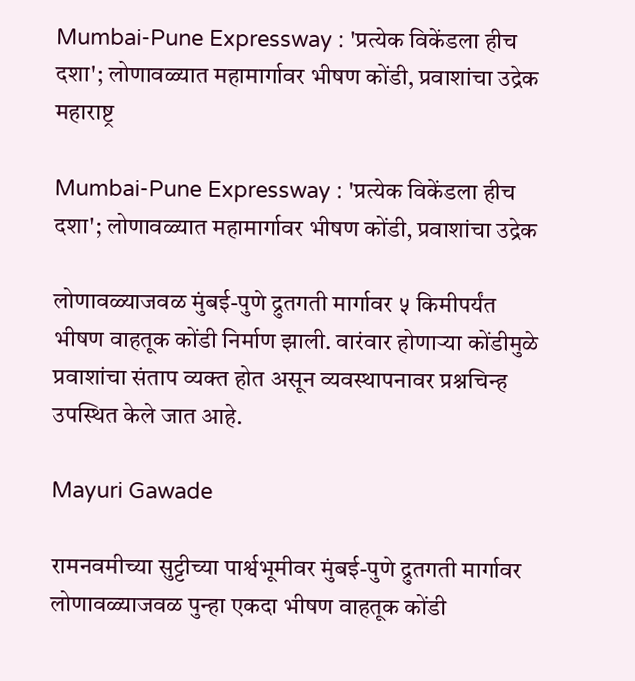Mumbai-Pune Expressway : 'प्रत्येक विकेंडला हीच दशा'; लोणावळ्यात महामार्गावर भीषण कोंडी, प्रवाशांचा उद्रेक
महाराष्ट्र

Mumbai-Pune Expressway : 'प्रत्येक विकेंडला हीच दशा'; लोणावळ्यात महामार्गावर भीषण कोंडी, प्रवाशांचा उद्रेक

लोणावळ्याजवळ मुंबई-पुणे द्रुतगती मार्गावर ५ किमीपर्यंत भीषण वाहतूक कोंडी निर्माण झाली. वारंवार होणाऱ्या कोंडीमुळे प्रवाशांचा संताप व्यक्त होत असून व्यवस्थापनावर प्रश्नचिन्ह उपस्थित केले जात आहे.

Mayuri Gawade

रामनवमीच्या सुट्टीच्या पार्श्वभूमीवर मुंबई-पुणे द्रुतगती मार्गावर लोणावळ्याजवळ पुन्हा एकदा भीषण वाहतूक कोंडी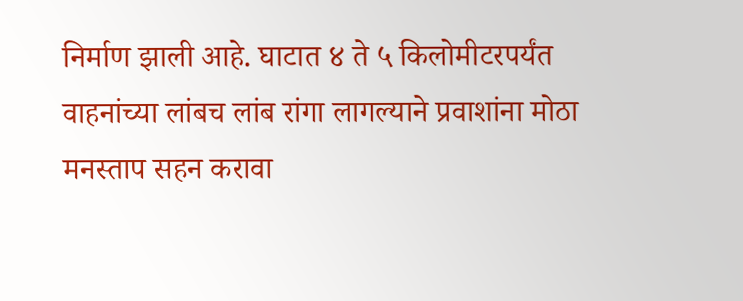निर्माण झाली आहे. घाटात ४ ते ५ किलोमीटरपर्यंत वाहनांच्या लांबच लांब रांगा लागल्याने प्रवाशांना मोठा मनस्ताप सहन करावा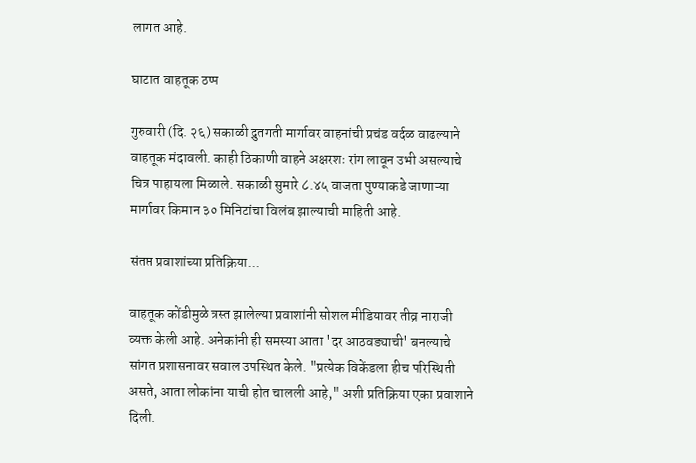लागत आहे.

घाटात वाहतूक ठप्प

गुरुवारी (दि. २६) सकाळी द्रुतगती मार्गावर वाहनांची प्रचंड वर्दळ वाढल्याने वाहतूक मंदावली. काही ठिकाणी वाहने अक्षरशः रांग लावून उभी असल्याचे चित्र पाहायला मिळाले. सकाळी सुमारे ८.४५ वाजता पुण्याकडे जाणाऱ्या मार्गावर किमान ३० मिनिटांचा विलंब झाल्याची माहिती आहे.

संतप्त प्रवाशांच्या प्रतिक्रिया...

वाहतूक कोंडीमुळे त्रस्त झालेल्या प्रवाशांनी सोशल मीडियावर तीव्र नाराजी व्यक्त केली आहे. अनेकांनी ही समस्या आता 'दर आठवड्याची' बनल्याचे सांगत प्रशासनावर सवाल उपस्थित केले. "प्रत्येक विकेंडला हीच परिस्थिती असते, आता लोकांना याची होत चालली आहे," अशी प्रतिक्रिया एका प्रवाशाने दिली.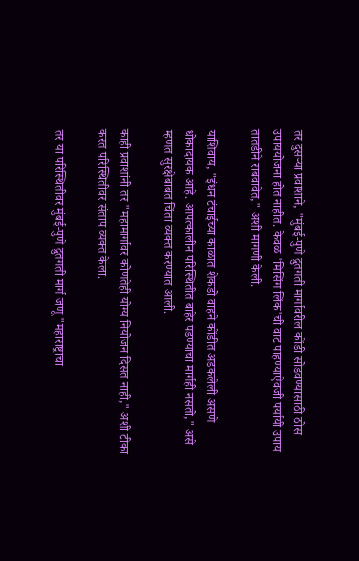तर दुसऱ्या प्रवाशाने, "मुंबई-पुणे द्रुतगती मार्गावरील कोंडी सोडवण्यासाठी ठोस उपाययोजना होत नाहीत. केवळ 'मिसिंग लिंक'ची वाट पाहण्याऐवजी पर्यायी उपाय तातडीने राबवावेत," अशी मागणी केली.

याशिवाय, "इंधन टंचाईच्या काळात शेकडो वाहने कोंडीत अडकलेली असणे धोकादायक आहे. आपत्कालीन परिस्थितीत बाहेर पडण्याचा मार्गही नसतो," असे म्हणत सुरक्षेबाबत चिंता व्यक्त करण्यात आली.

काही प्रवाशांनी तर "महामार्गावर कोणतेही योग्य नियोजन दिसत नाही," अशी टीका करत परिस्थितीवर संताप व्यक्त केला.

तर या परिस्थितीवर मुंबई-पुणे द्रुतगती मार्ग जणू "महाराष्ट्राचा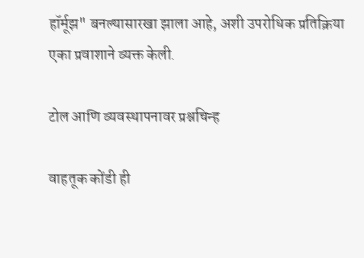हॉर्मूझ" बनल्यासारखा झाला आहे, अशी उपरोधिक प्रतिक्रिया एका प्रवाशाने व्यक्त केली.

टोल आणि व्यवस्थापनावर प्रश्नचिन्ह

वाहतूक कोंडी ही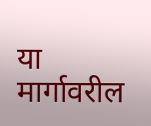या मार्गावरील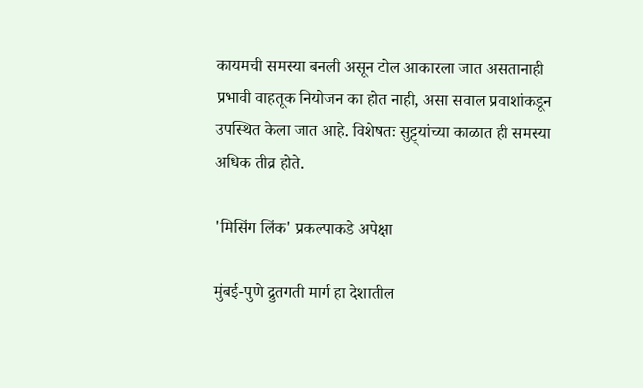कायमची समस्या बनली असून टोल आकारला जात असतानाही प्रभावी वाहतूक नियोजन का होत नाही, असा सवाल प्रवाशांकडून उपस्थित केला जात आहे. विशेषतः सुट्ट्यांच्या काळात ही समस्या अधिक तीव्र होते.

'मिसिंग लिंक' प्रकल्पाकडे अपेक्षा

मुंबई-पुणे द्रुतगती मार्ग हा देशातील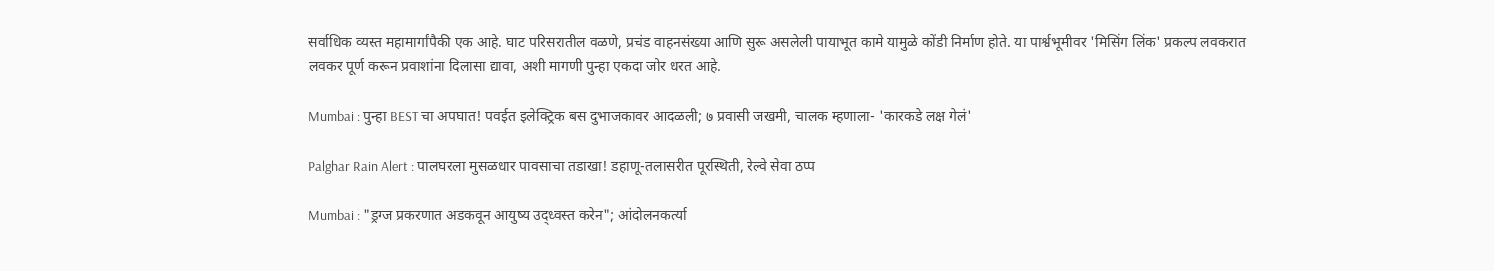सर्वाधिक व्यस्त महामार्गांपैकी एक आहे. घाट परिसरातील वळणे, प्रचंड वाहनसंख्या आणि सुरू असलेली पायाभूत कामे यामुळे कोंडी निर्माण होते. या पार्श्वभूमीवर 'मिसिंग लिंक' प्रकल्प लवकरात लवकर पूर्ण करून प्रवाशांना दिलासा द्यावा, अशी मागणी पुन्हा एकदा जोर धरत आहे.

Mumbai : पुन्हा BEST चा अपघात! पवईत इलेक्ट्रिक बस दुभाजकावर आदळली; ७ प्रवासी जखमी, चालक म्हणाला- 'कारकडे लक्ष गेलं'

Palghar Rain Alert : पालघरला मुसळधार पावसाचा तडाखा! डहाणू-तलासरीत पूरस्थिती, रेल्वे सेवा ठप्प

Mumbai : "ड्रग्ज प्रकरणात अडकवून आयुष्य उद्ध्वस्त करेन"; आंदोलनकर्त्या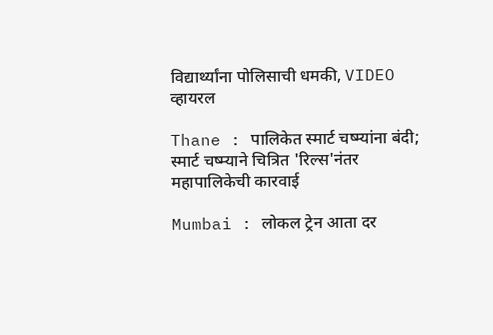विद्यार्थ्यांना पोलिसाची धमकी, VIDEO व्हायरल

Thane : पालिकेत स्मार्ट चष्म्यांना बंदी; स्मार्ट चष्म्याने चित्रित 'रिल्स'नंतर महापालिकेची कारवाई

Mumbai : लोकल ट्रेन आता दर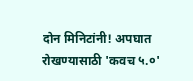दोन मिनिटांनी! अपघात रोखण्यासाठी 'कवच ५.०'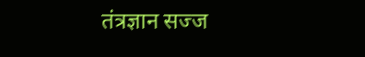तंत्रज्ञान सज्ज